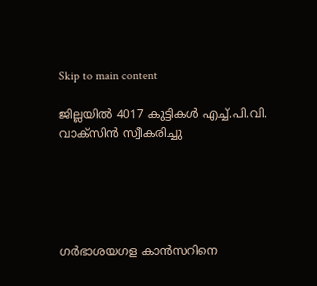Skip to main content

ജില്ലയില്‍ 4017 കുട്ടികള്‍ എച്ച്.പി.വി. വാക്‌സിന്‍ സ്വീകരിച്ചു





ഗര്‍ഭാശയഗള കാന്‍സറിനെ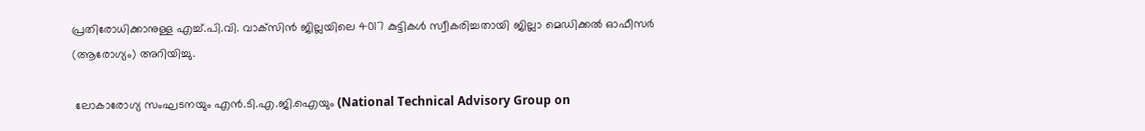പ്രതിരോധിക്കാനുള്ള എച്ച്.പി.വി. വാക്‌സിന്‍ ജില്ലയിലെ 4017 കുട്ടികള്‍ സ്വീകരിച്ചതായി ജില്ലാ മെഡിക്കല്‍ ഓഫീസര്‍ (ആരോഗ്യം) അറിയിച്ചു.

 ലോകാരോഗ്യ സംഘടനയും എന്‍.ടി.എ.ജി.ഐയും (National Technical Advisory Group on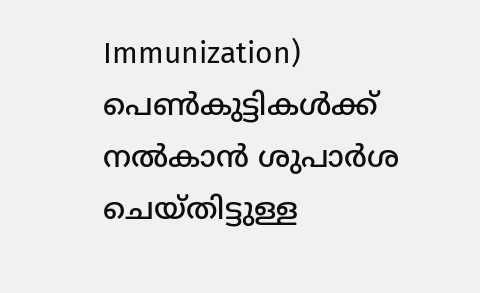Immunization)  പെണ്‍കുട്ടികള്‍ക്ക് നല്‍കാന്‍ ശുപാര്‍ശ ചെയ്തിട്ടുള്ള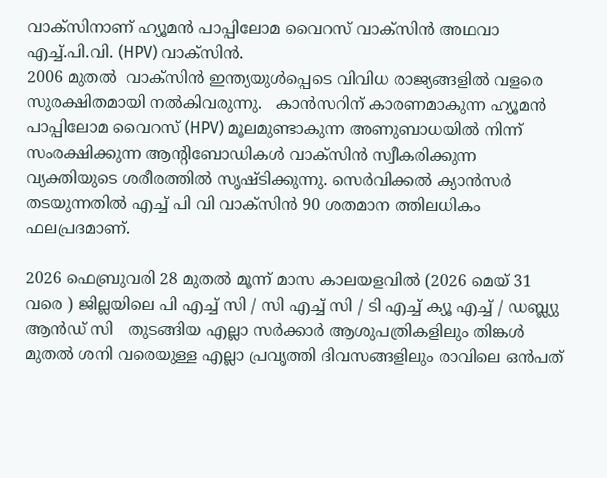വാക്സിനാണ് ഹ്യൂമന്‍ പാപ്പിലോമ വൈറസ് വാക്സിന്‍ അഥവാ എച്ച്.പി.വി. (HPV) വാക്‌സിന്‍.
2006 മുതല്‍  വാക്‌സിന്‍ ഇന്ത്യയുള്‍പ്പെടെ വിവിധ രാജ്യങ്ങളില്‍ വളരെ സുരക്ഷിതമായി നല്‍കിവരുന്നു.   കാന്‍സറിന് കാരണമാകുന്ന ഹ്യൂമന്‍ പാപ്പിലോമ വൈറസ് (HPV) മൂലമുണ്ടാകുന്ന അണുബാധയില്‍ നിന്ന് സംരക്ഷിക്കുന്ന ആന്റിബോഡികള്‍ വാക്സിന്‍ സ്വീകരിക്കുന്ന വ്യക്തിയുടെ ശരീരത്തില്‍ സൃഷ്ടിക്കുന്നു. സെര്‍വിക്കല്‍ ക്യാന്‍സര്‍ തടയുന്നതില്‍ എച്ച് പി വി വാക്‌സിന്‍ 90 ശതമാന ത്തിലധികം ഫലപ്രദമാണ്.

2026 ഫെബ്രുവരി 28 മുതല്‍ മൂന്ന് മാസ കാലയളവില്‍ (2026 മെയ് 31 വരെ ) ജില്ലയിലെ പി എച്ച് സി / സി എച്ച് സി / ടി എച്ച് ക്യൂ എച്ച് / ഡബ്ല്യു ആന്‍ഡ് സി   തുടങ്ങിയ എല്ലാ സര്‍ക്കാര്‍ ആശുപത്രികളിലും തിങ്കള്‍ മുതല്‍ ശനി വരെയുള്ള എല്ലാ പ്രവൃത്തി ദിവസങ്ങളിലും രാവിലെ ഒന്‍പത്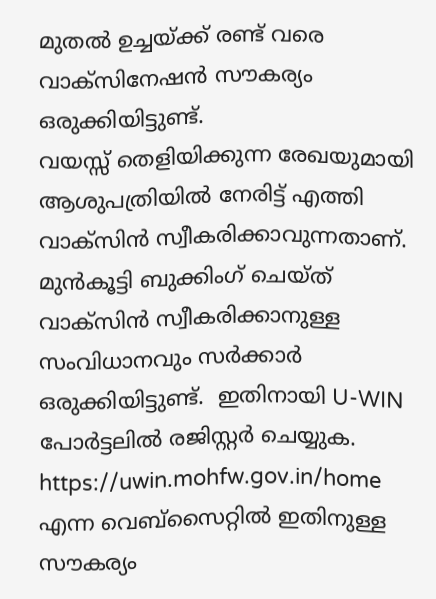മുതല്‍ ഉച്ചയ്ക്ക് രണ്ട് വരെ വാക്‌സിനേഷന്‍ സൗകര്യം ഒരുക്കിയിട്ടുണ്ട്.
വയസ്സ് തെളിയിക്കുന്ന രേഖയുമായി ആശുപത്രിയില്‍ നേരിട്ട് എത്തി വാക്‌സിന്‍ സ്വീകരിക്കാവുന്നതാണ്.
മുന്‍കൂട്ടി ബുക്കിംഗ് ചെയ്ത്  വാക്സിന്‍ സ്വീകരിക്കാനുള്ള സംവിധാനവും സര്‍ക്കാര്‍ ഒരുക്കിയിട്ടുണ്ട്.  ഇതിനായി U-WIN പോര്‍ട്ടലില്‍ രജിസ്റ്റര്‍ ചെയ്യുക. https://uwin.mohfw.gov.in/home എന്ന വെബ്‌സൈറ്റില്‍ ഇതിനുള്ള സൗകര്യം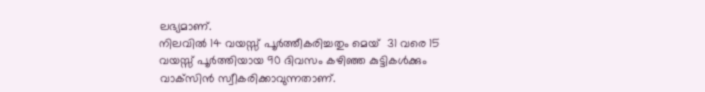ലഭ്യമാണ്.
നിലവില്‍ 14 വയസ്സ് പൂര്‍ത്തീകരിച്ചതും മെയ്  31 വരെ 15 വയസ്സ് പൂര്‍ത്തിയായ 90 ദിവസം കഴിഞ്ഞ കുട്ടികള്‍ക്കും വാക്‌സിന്‍ സ്വീകരിക്കാവുന്നതാണ്.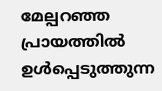മേല്പറഞ്ഞ പ്രായത്തില്‍ ഉള്‍പ്പെടുത്തുന്ന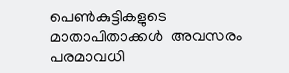പെണ്‍കുട്ടികളുടെ മാതാപിതാക്കള്‍  അവസരം പരമാവധി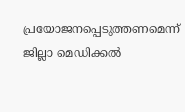പ്രയോജനപ്പെടുത്തണമെന്ന് ജില്ലാ മെഡിക്കല്‍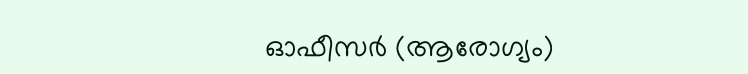ഓഫീസര്‍ (ആരോഗ്യം)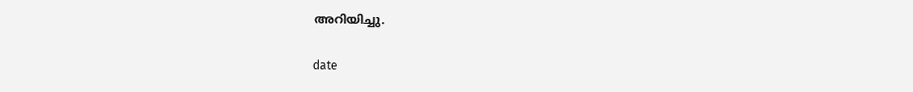അറിയിച്ചു.

date